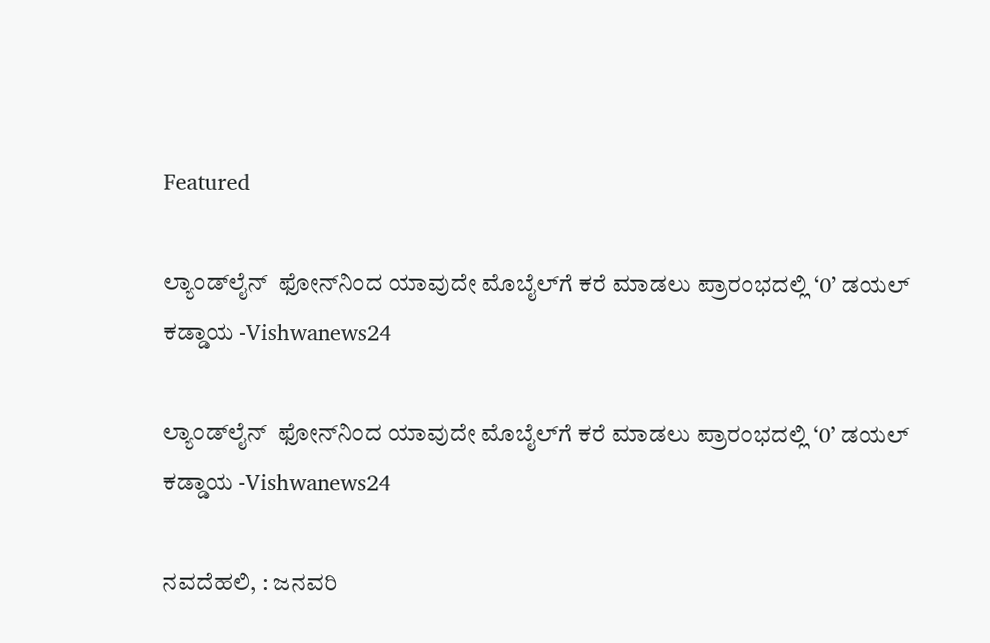Featured

ಲ್ಯಾಂಡ್‌ಲೈನ್‌ ‌‌‌‌‌ ಫೋನ್‌‌ನಿಂದ ಯಾವುದೇ ಮೊಬೈಲ್‌ಗೆ ಕರೆ ಮಾಡಲು ಪ್ರಾರಂಭದಲ್ಲಿ ‘0’ ಡಯಲ್‌ ಕಡ್ಡಾಯ -Vishwanews24

ಲ್ಯಾಂಡ್‌ಲೈನ್‌ ‌‌‌‌‌ ಫೋನ್‌‌ನಿಂದ ಯಾವುದೇ ಮೊಬೈಲ್‌ಗೆ ಕರೆ ಮಾಡಲು ಪ್ರಾರಂಭದಲ್ಲಿ ‘0’ ಡಯಲ್‌ ಕಡ್ಡಾಯ -Vishwanews24

ನವದೆಹಲಿ, : ಜನವರಿ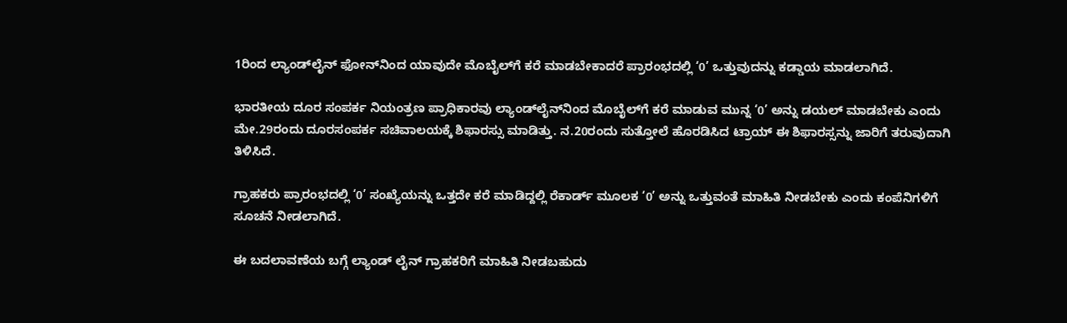1ರಿಂದ ಲ್ಯಾಂಡ್‌‌ಲೈನ್‌‌‌‌‌ ಫೋನ್‌‌ನಿಂದ ಯಾವುದೇ ಮೊಬೈಲ್‌ಗೆ ಕರೆ ಮಾಡಬೇಕಾದರೆ ಪ್ರಾರಂಭದಲ್ಲಿ ‘0’ ಒತ್ತುವುದನ್ನು ಕಡ್ಡಾಯ ಮಾಡಲಾಗಿದೆ.

ಭಾರತೀಯ ದೂರ ಸಂಪರ್ಕ ನಿಯಂತ್ರಣ ಪ್ರಾಧಿಕಾರವು ಲ್ಯಾಂಡ್‌‌ಲೈನ್‌ನಿಂದ ಮೊಬೈಲ್‌‌ಗೆ ಕರೆ ಮಾಡುವ ಮುನ್ನ ‘0’ ಅನ್ನು ಡಯಲ್‌‌ ಮಾಡಬೇಕು ಎಂದು ಮೇ.29ರಂದು ದೂರಸಂಪರ್ಕ ಸಚಿವಾಲಯಕ್ಕೆ ಶಿಫಾರಸ್ಸು ಮಾಡಿತ್ತು. ನ.20ರಂದು ಸುತ್ತೋಲೆ ಹೊರಡಿಸಿದ ಟ್ರಾಯ್‌‌ ಈ ಶಿಫಾರಸ್ಸನ್ನು ಜಾರಿಗೆ ತರುವುದಾಗಿ ತಿಳಿಸಿದೆ.

ಗ್ರಾಹಕರು ಪ್ರಾರಂಭದಲ್ಲಿ ‘0’ ಸಂಖ್ಯೆಯನ್ನು ಒತ್ತದೇ ಕರೆ ಮಾಡಿದ್ದಲ್ಲಿ ರೆಕಾರ್ಡ್ ಮೂಲಕ ‘0’ ಅನ್ನು ಒತ್ತುವಂತೆ ಮಾಹಿತಿ ನೀಡಬೇಕು ಎಂದು ಕಂಪೆನಿಗಳಿಗೆ ಸೂಚನೆ ನೀಡಲಾಗಿದೆ.

ಈ ಬದಲಾವಣೆಯ ಬಗ್ಗೆ ಲ್ಯಾಂಡ್ ಲೈನ್ ಗ್ರಾಹಕರಿಗೆ ಮಾಹಿತಿ ನೀಡಬಹುದು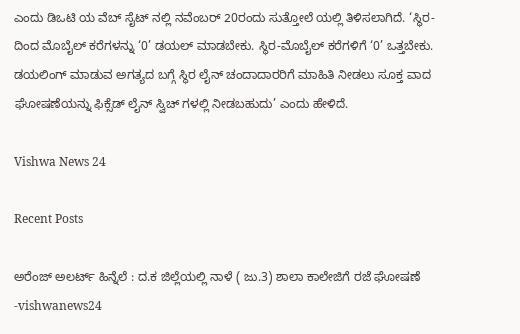ಎಂದು ಡಿಒಟಿ ಯ ವೆಬ್ ಸೈಟ್ ನಲ್ಲಿ ನವೆಂಬರ್ 20ರಂದು ಸುತ್ತೋಲೆ ಯಲ್ಲಿ ತಿಳಿಸಲಾಗಿದೆ. ‘ಸ್ಥಿರ-ದಿಂದ ಮೊಬೈಲ್ ಕರೆಗಳನ್ನು ‘0’ ಡಯಲ್ ಮಾಡಬೇಕು. ಸ್ಥಿರ-ಮೊಬೈಲ್ ಕರೆಗಳಿಗೆ ‘0’ ಒತ್ತಬೇಕು. ಡಯಲಿಂಗ್ ಮಾಡುವ ಅಗತ್ಯದ ಬಗ್ಗೆ ಸ್ಥಿರ ಲೈನ್ ಚಂದಾದಾರರಿಗೆ ಮಾಹಿತಿ ನೀಡಲು ಸೂಕ್ತ ವಾದ ಘೋಷಣೆಯನ್ನು ಫಿಕ್ಸೆಡ್ ಲೈನ್ ಸ್ವಿಚ್ ಗಳಲ್ಲಿ ನೀಡಬಹುದು’ ಎಂದು ಹೇಳಿದೆ.

Vishwa News 24

Recent Posts

ಅರೆಂಜ್‌ ಅಲರ್ಟ್‌ ಹಿನ್ನೆಲೆ : ದ.ಕ ಜಿಲ್ಲೆಯಲ್ಲಿ ನಾಳೆ ( ಜು.3) ಶಾಲಾ ಕಾಲೇಜಿಗೆ ರಜೆ ಘೋಷಣೆ -vishwanews24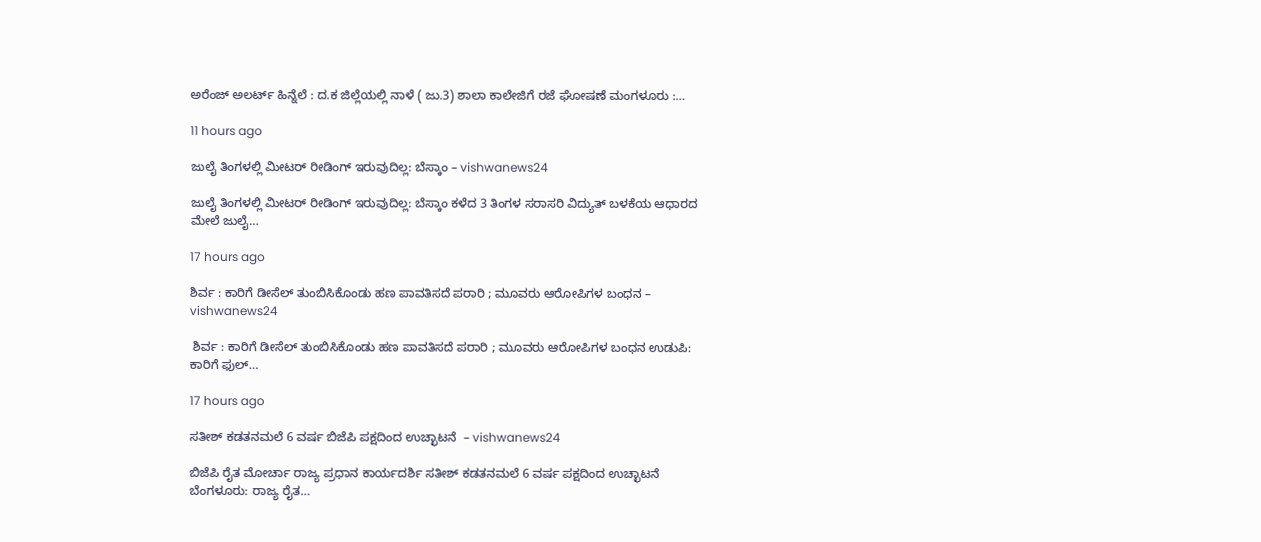ಅರೆಂಜ್‌ ಅಲರ್ಟ್‌ ಹಿನ್ನೆಲೆ : ದ.ಕ ಜಿಲ್ಲೆಯಲ್ಲಿ ನಾಳೆ ( ಜು.3) ಶಾಲಾ ಕಾಲೇಜಿಗೆ ರಜೆ ಘೋಷಣೆ ಮಂಗಳೂರು :…

11 hours ago

ಜುಲೈ ತಿಂಗಳಲ್ಲಿ ಮೀಟರ್ ರೀಡಿಂಗ್ ಇರುವುದಿಲ್ಲ: ಬೆಸ್ಕಾಂ – vishwanews24

ಜುಲೈ ತಿಂಗಳಲ್ಲಿ ಮೀಟರ್ ರೀಡಿಂಗ್ ಇರುವುದಿಲ್ಲ: ಬೆಸ್ಕಾಂ ಕಳೆದ 3 ತಿಂಗಳ ಸರಾಸರಿ ವಿದ್ಯುತ್ ಬಳಕೆಯ ಆಧಾರದ ಮೇಲೆ ಜುಲೈ…

17 hours ago

ಶಿರ್ವ : ಕಾರಿಗೆ ಡೀಸೆಲ್ ತುಂಬಿಸಿಕೊಂಡು ಹಣ ಪಾವತಿಸದೆ ಪರಾರಿ ; ಮೂವರು ಆರೋಪಿಗಳ ಬಂಧನ – vishwanews24

 ಶಿರ್ವ : ಕಾರಿಗೆ ಡೀಸೆಲ್ ತುಂಬಿಸಿಕೊಂಡು ಹಣ ಪಾವತಿಸದೆ ಪರಾರಿ ; ಮೂವರು ಆರೋಪಿಗಳ ಬಂಧನ ಉಡುಪಿ: ಕಾರಿಗೆ ಫುಲ್…

17 hours ago

ಸತೀಶ್ ಕಡತನಮಲೆ 6 ವರ್ಷ ಬಿಜೆಪಿ ಪಕ್ಷದಿಂದ ಉಚ್ಛಾಟನೆ  – vishwanews24

ಬಿಜೆಪಿ ರೈತ ಮೋರ್ಚಾ ರಾಜ್ಯ ಪ್ರಧಾ‌ನ ಕಾರ್ಯದರ್ಶಿ ಸತೀಶ್ ಕಡತನಮಲೆ 6 ವರ್ಷ ಪಕ್ಷದಿಂದ ಉಚ್ಛಾಟನೆ  ಬೆಂಗಳೂರು: ರಾಜ್ಯ ರೈತ…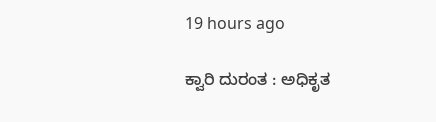19 hours ago

ಕ್ವಾರಿ ದುರಂತ : ಅಧಿಕೃತ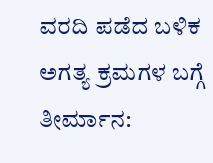ವರದಿ ಪಡೆದ ಬಳಿಕ ಅಗತ್ಯ ಕ್ರಮಗಳ ಬಗ್ಗೆ ತೀರ್ಮಾನ: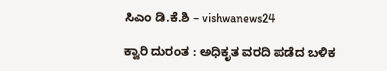ಸಿಎಂ ಡಿ.ಕೆ.ಶಿ – vishwanews24

ಕ್ವಾರಿ ದುರಂತ : ಅಧಿಕೃತ ವರದಿ ಪಡೆದ ಬಳಿಕ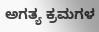ಅಗತ್ಯ ಕ್ರಮಗಳ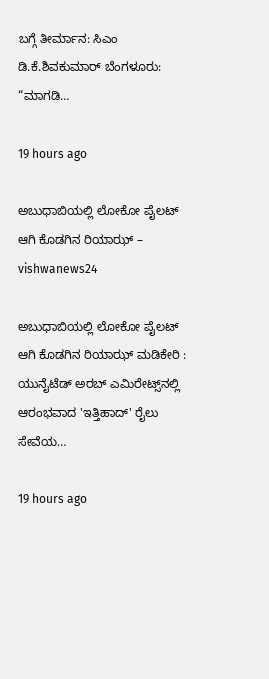ಬಗ್ಗೆ ತೀರ್ಮಾನ: ಸಿಎಂ ಡಿ.ಕೆ.ಶಿವಕುಮಾರ್ ಬೆಂಗಳೂರು: “ಮಾಗಡಿ…

19 hours ago

ಅಬುಧಾಬಿಯಲ್ಲಿ ಲೋಕೋ ಪೈಲಟ್ ಆಗಿ ಕೊಡಗಿನ ರಿಯಾಝ್ – vishwanews24

ಅಬುಧಾಬಿಯಲ್ಲಿ ಲೋಕೋ ಪೈಲಟ್ ಆಗಿ ಕೊಡಗಿನ ರಿಯಾಝ್ ಮಡಿಕೇರಿ : ಯುನೈಟೆಡ್ ಅರಬ್ ಎಮಿರೇಟ್ಸ್‌ನಲ್ಲಿ ಆರಂಭವಾದ 'ಇತ್ತಿಹಾದ್' ರೈಲು ಸೇವೆಯ…

19 hours ago